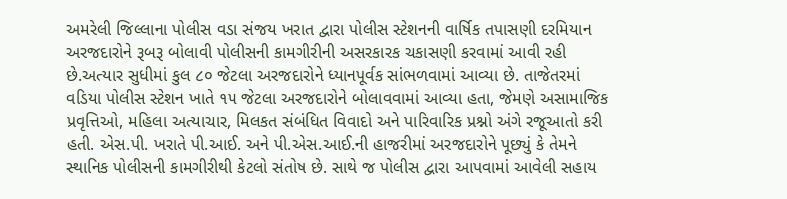અમરેલી જિલ્લાના પોલીસ વડા સંજય ખરાત દ્વારા પોલીસ સ્ટેશનની વાર્ષિક તપાસણી દરમિયાન અરજદારોને રૂબરૂ બોલાવી પોલીસની કામગીરીની અસરકારક ચકાસણી કરવામાં આવી રહી છે.અત્યાર સુધીમાં કુલ ૮૦ જેટલા અરજદારોને ધ્યાનપૂર્વક સાંભળવામાં આવ્યા છે. તાજેતરમાં વડિયા પોલીસ સ્ટેશન ખાતે ૧૫ જેટલા અરજદારોને બોલાવવામાં આવ્યા હતા, જેમણે અસામાજિક પ્રવૃત્તિઓ, મહિલા અત્યાચાર, મિલકત સંબંધિત વિવાદો અને પારિવારિક પ્રશ્નો અંગે રજૂઆતો કરી હતી. એસ.પી. ખરાતે પી.આઈ. અને પી.એસ.આઈ.ની હાજરીમાં અરજદારોને પૂછ્યું કે તેમને સ્થાનિક પોલીસની કામગીરીથી કેટલો સંતોષ છે. સાથે જ પોલીસ દ્વારા આપવામાં આવેલી સહાય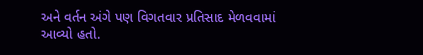અને વર્તન અંગે પણ વિગતવાર પ્રતિસાદ મેળવવામાં આવ્યો હતો.